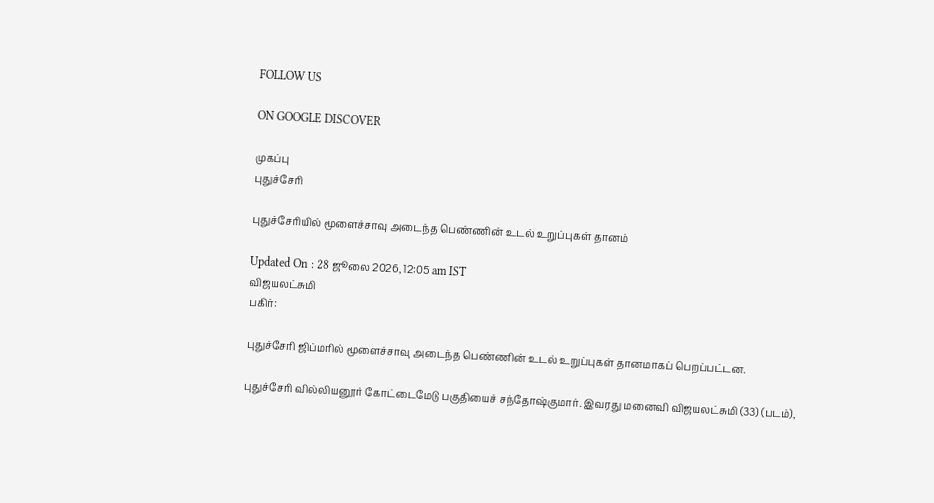FOLLOW US

ON GOOGLE DISCOVER

முகப்பு
புதுச்சேரி

புதுச்சேரியில் மூளைச்சாவு அடைந்த பெண்ணின் உடல் உறுப்புகள் தானம்

Updated On : 28 ஜூலை 2026, 12:05 am IST
விஜயலட்சுமி
பகிர்:

புதுச்சேரி ஜிப்மரில் மூளைச்சாவு அடைந்த பெண்ணின் உடல் உறுப்புகள் தானமாகப் பெறப்பட்டன.

புதுச்சேரி வில்லியனூர் கோட்டைமேடு பகுதியைச் சந்தோஷ்குமார். இவரது மனைவி விஜயலட்சுமி (33) (படம்),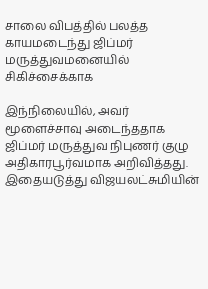சாலை விபத்தில் பலத்த காயமடைந்து ஜிப்மர் மருத்துவமனையில் சிகிச்சைக்காக

இந்நிலையில், அவர் மூளைச்சாவு அடைந்ததாக ஜிப்மர் மருத்துவ நிபுணர் குழு அதிகாரபூர்வமாக அறிவித்தது. இதையடுத்து விஜயலட்சுமியின்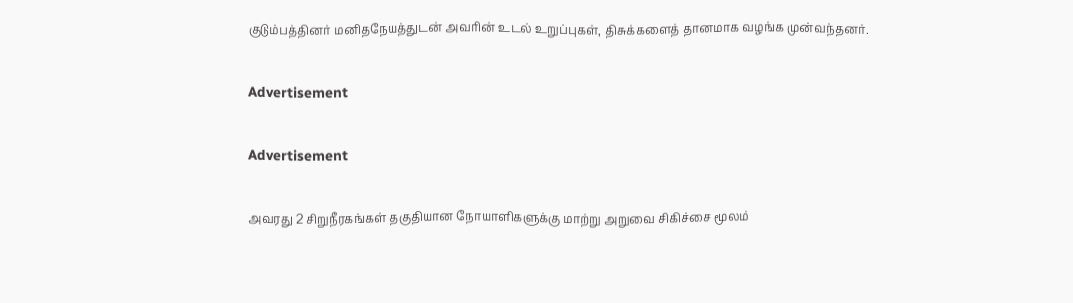குடும்பத்தினர் மனிதநேயத்துடன் அவரின் உடல் உறுப்புகள், திசுக்களைத் தானமாக வழங்க முன்வந்தனர்.

Advertisement

Advertisement

அவரது 2 சிறுநீரகங்கள் தகுதியான நோயாளிகளுக்கு மாற்று அறுவை சிகிச்சை மூலம்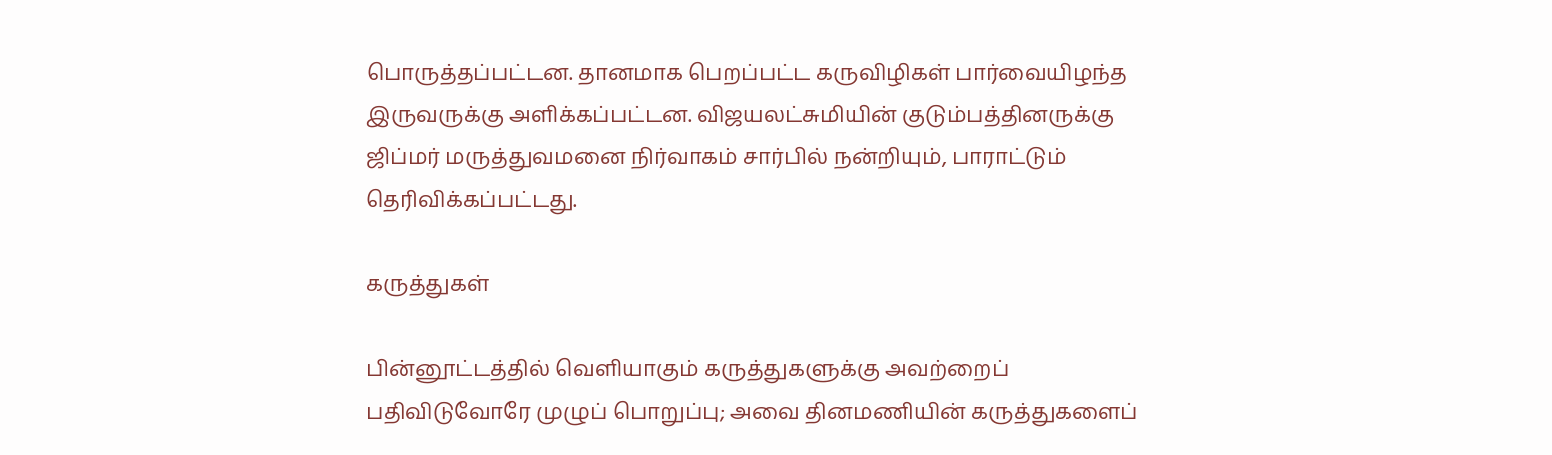பொருத்தப்பட்டன. தானமாக பெறப்பட்ட கருவிழிகள் பார்வையிழந்த இருவருக்கு அளிக்கப்பட்டன. விஜயலட்சுமியின் குடும்பத்தினருக்கு ஜிப்மர் மருத்துவமனை நிர்வாகம் சார்பில் நன்றியும், பாராட்டும் தெரிவிக்கப்பட்டது.

கருத்துகள்

பின்னூட்டத்தில் வெளியாகும் கருத்துகளுக்கு அவற்றைப் பதிவிடுவோரே முழுப் பொறுப்பு; அவை தினமணியின் கருத்துகளைப்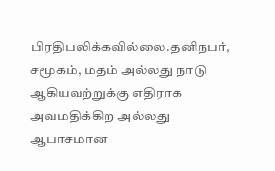பிரதிபலிக்கவில்லை.தனிநபர், சமூகம், மதம் அல்லது நாடு ஆகியவற்றுக்கு எதிராக அவமதிக்கிற அல்லது ஆபாசமான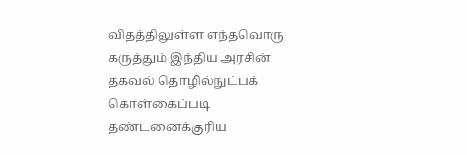விதத்திலுள்ள எந்தவொரு கருத்தும் இந்திய அரசின் தகவல் தொழில்நுட்பக் கொள்கைப்படி தண்டனைக்குரிய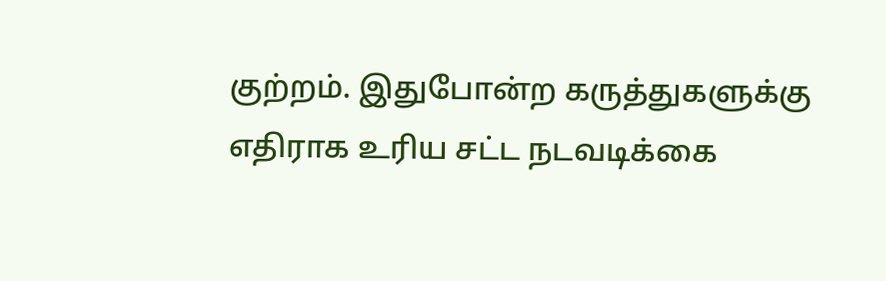குற்றம். இதுபோன்ற கருத்துகளுக்கு எதிராக உரிய சட்ட நடவடிக்கை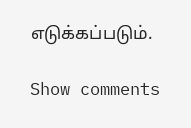எடுக்கப்படும்.

Show comments